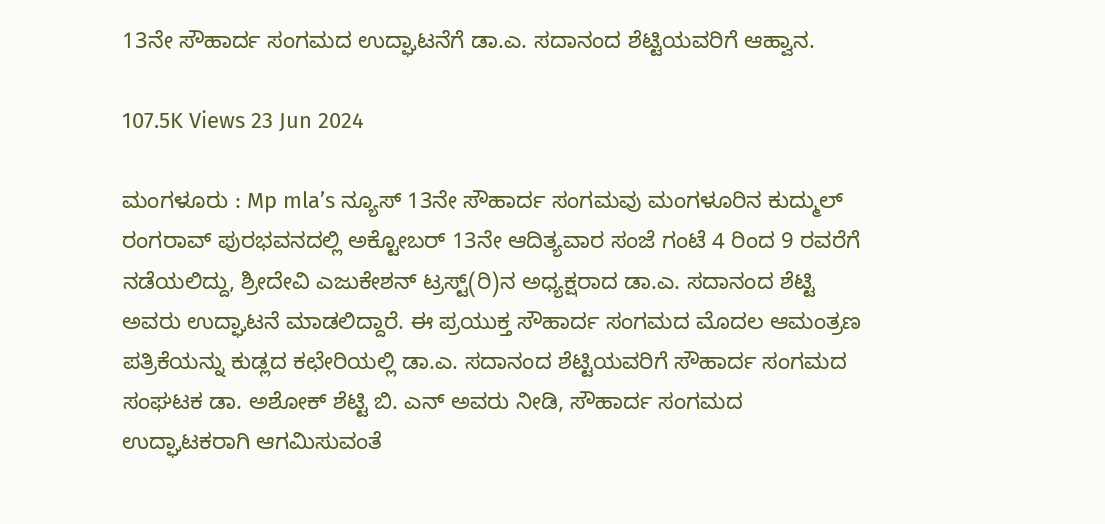13ನೇ ಸೌಹಾರ್ದ ಸಂಗಮದ ಉದ್ಘಾಟನೆಗೆ ಡಾ.ಎ. ಸದಾನಂದ ಶೆಟ್ಟಿಯವರಿಗೆ ಆಹ್ವಾನ.

107.5K Views 23 Jun 2024

ಮಂಗಳೂರು : Mp mla’s ನ್ಯೂಸ್ 13ನೇ ಸೌಹಾರ್ದ ಸಂಗಮವು ಮಂಗಳೂರಿನ ಕುದ್ಮುಲ್ ರಂಗರಾವ್ ಪುರಭವನದಲ್ಲಿ ಅಕ್ಟೋಬರ್ 13ನೇ ಆದಿತ್ಯವಾರ ಸಂಜೆ ಗಂಟೆ 4 ರಿಂದ 9 ರವರೆಗೆ ನಡೆಯಲಿದ್ದು, ಶ್ರೀದೇವಿ ಎಜುಕೇಶನ್ ಟ್ರಸ್ಟ್(ರಿ)ನ ಅಧ್ಯಕ್ಷರಾದ ಡಾ.ಎ. ಸದಾನಂದ ಶೆಟ್ಟಿ ಅವರು ಉದ್ಘಾಟನೆ ಮಾಡಲಿದ್ದಾರೆ. ಈ ಪ್ರಯುಕ್ತ ಸೌಹಾರ್ದ ಸಂಗಮದ ಮೊದಲ ಆಮಂತ್ರಣ ಪತ್ರಿಕೆಯನ್ನು ಕುಡ್ಲದ ಕಛೇರಿಯಲ್ಲಿ ಡಾ.ಎ. ಸದಾನಂದ ಶೆಟ್ಟಿಯವರಿಗೆ ಸೌಹಾರ್ದ ಸಂಗಮದ ಸಂಘಟಕ ಡಾ. ಅಶೋಕ್ ಶೆಟ್ಟಿ ಬಿ. ಎನ್ ಅವರು ನೀಡಿ, ಸೌಹಾರ್ದ ಸಂಗಮದ ಉದ್ಘಾಟಕರಾಗಿ ಆಗಮಿಸುವಂತೆ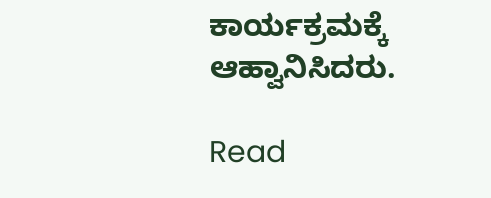ಕಾರ್ಯಕ್ರಮಕ್ಕೆ ಆಹ್ವಾನಿಸಿದರು.

Read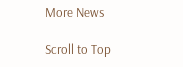More News

Scroll to Top